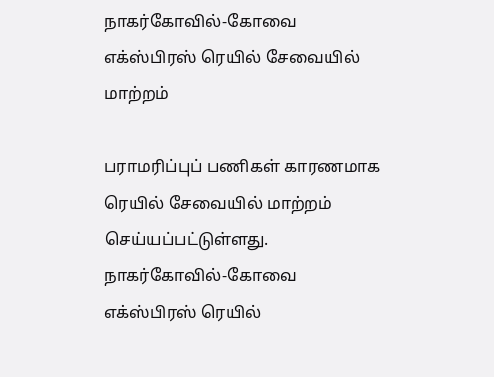நாகர்கோவில்-கோவை எக்ஸ்பிரஸ் ரெயில் சேவையில் மாற்றம்

பராமரிப்புப் பணிகள் காரணமாக ரெயில் சேவையில் மாற்றம் செய்யப்பட்டுள்ளது.
நாகர்கோவில்-கோவை எக்ஸ்பிரஸ் ரெயில்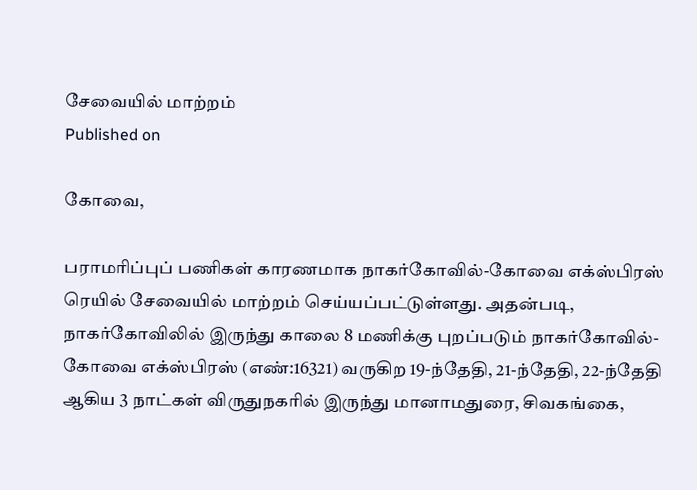சேவையில் மாற்றம்
Published on

கோவை,

பராமரிப்புப் பணிகள் காரணமாக நாகர்கோவில்-கோவை எக்ஸ்பிரஸ் ரெயில் சேவையில் மாற்றம் செய்யப்பட்டுள்ளது. அதன்படி, நாகர்கோவிலில் இருந்து காலை 8 மணிக்கு புறப்படும் நாகர்கோவில்-கோவை எக்ஸ்பிரஸ் (எண்:16321) வருகிற 19-ந்தேதி, 21-ந்தேதி, 22-ந்தேதி ஆகிய 3 நாட்கள் விருதுநகரில் இருந்து மானாமதுரை, சிவகங்கை,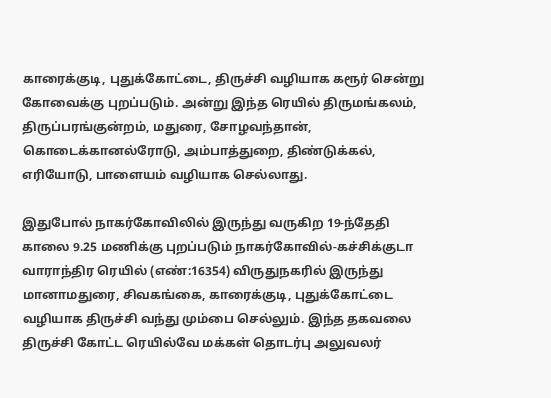காரைக்குடி, புதுக்கோட்டை, திருச்சி வழியாக கரூர் சென்று கோவைக்கு புறப்படும். அன்று இந்த ரெயில் திருமங்கலம், திருப்பரங்குன்றம், மதுரை, சோழவந்தான், கொடைக்கானல்ரோடு, அம்பாத்துறை, திண்டுக்கல், எரியோடு, பாளையம் வழியாக செல்லாது.

இதுபோல் நாகர்கோவிலில் இருந்து வருகிற 19-ந்தேதி காலை 9.25 மணிக்கு புறப்படும் நாகர்கோவில்-கச்சிக்குடா வாராந்திர ரெயில் (எண்:16354) விருதுநகரில் இருந்து மானாமதுரை, சிவகங்கை, காரைக்குடி, புதுக்கோட்டை வழியாக திருச்சி வந்து மும்பை செல்லும். இந்த தகவலை திருச்சி கோட்ட ரெயில்வே மக்கள் தொடர்பு அலுவலர்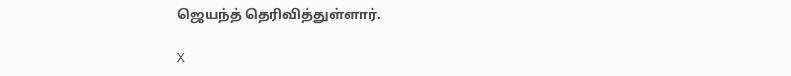ஜெயந்த் தெரிவித்துள்ளார்.

X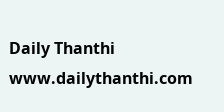Daily Thanthi
www.dailythanthi.com